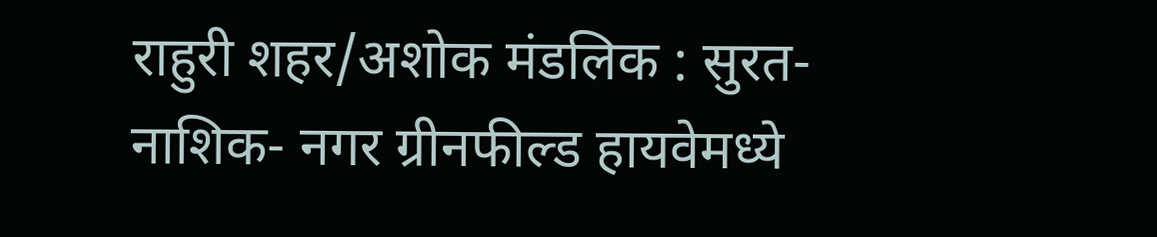राहुरी शहर/अशोक मंडलिक : सुरत-नाशिक- नगर ग्रीनफील्ड हायवेमध्ये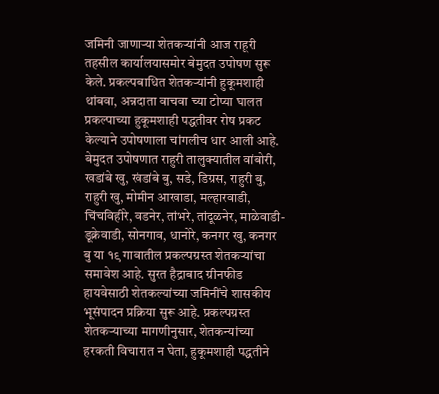जमिनी जाणाऱ्या शेतकऱ्यांनी आज राहूरी तहसील कार्यालयासमोर बेमुदत उपोषण सुरू केले. प्रकल्पबाधित शेतकऱ्यांनी हुकूमशाही थांबवा, अन्नदाता वाचवा च्या टोप्या घालत प्रकल्पाच्या हुकूमशाही पद्धतीवर रोष प्रकट केल्याने उपोषणाला चांगलीच धार आली आहे.
बेमुदत उपोषणात राहुरी तालुक्यातील वांबोरी, खडांबे खु, खंडांबे बु, सडे, डिग्रस, राहुरी बु, राहुरी खु, मोमीन आखाडा, मल्हारवाडी, चिंचविहीरे, वडनेर, तांभरे, तांदूळनेर, माळेवाडी- डूक्रेवाडी, सोनगाव, धानोरे, कनगर खु, कनगर बु या १९ गावातील प्रकल्पग्रस्त शेतकऱ्यांचा समावेश आहे. सुरत हैद्राबाद ग्रीनफीड हायवेसाठी शेतकल्यांच्या जमिनींचे शासकीय भूसंपादन प्रक्रिया सुरू आहे. प्रकल्पग्रस्त शेतकऱ्याच्या मागणीनुसार, शेतकन्यांच्या हरकती विचारात न घेता, हुकूमशाही पद्धतीने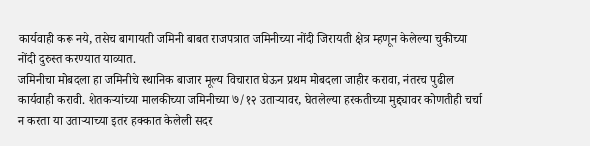कार्यवाही करू नये, तसेच बागायती जमिनी बाबत राजपत्रात जमिनीच्या नोंदी जिरायती क्षेत्र म्हणून केलेल्या चुकीच्या नोंदी दुरुस्त करण्यात याव्यात.
जमिनीचा मोबदला हा जमिनीचे स्थानिक बाजार मूल्य विचारात घेऊन प्रथम मोबदला जाहीर करावा, नंतरच पुढील कार्यवाही करावी. शेतकऱ्यांच्या मालकीच्या जमिनीच्या ७/१२ उताऱ्यावर, घेतलेल्या हरकतीच्या मुद्द्यावर कोणतीही चर्चा न करता या उताऱ्याच्या इतर हक्कात केलेली सदर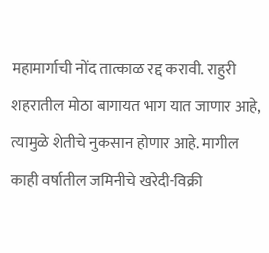महामार्गाची नोंद तात्काळ रद्द करावी. राहुरी शहरातील मोठा बागायत भाग यात जाणार आहे, त्यामुळे शेतीचे नुकसान होणार आहे. मागील काही वर्षातील जमिनीचे खरेदी-विक्री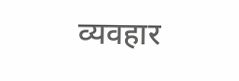व्यवहार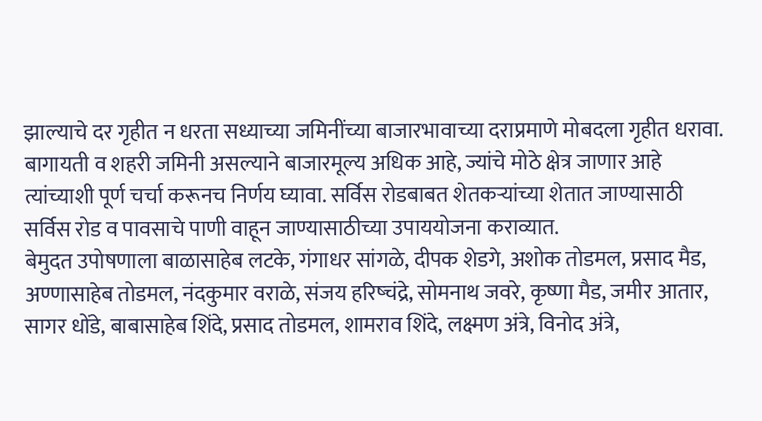झाल्याचे दर गृहीत न धरता सध्याच्या जमिनींच्या बाजारभावाच्या दराप्रमाणे मोबदला गृहीत धरावा. बागायती व शहरी जमिनी असल्याने बाजारमूल्य अधिक आहे, ज्यांचे मोठे क्षेत्र जाणार आहे त्यांच्याशी पूर्ण चर्चा करूनच निर्णय घ्यावा. सर्विस रोडबाबत शेतकऱ्यांच्या शेतात जाण्यासाठी सर्विस रोड व पावसाचे पाणी वाहून जाण्यासाठीच्या उपाययोजना कराव्यात.
बेमुदत उपोषणाला बाळासाहेब लटके, गंगाधर सांगळे, दीपक शेडगे, अशोक तोडमल, प्रसाद मैड, अण्णासाहेब तोडमल, नंदकुमार वराळे, संजय हरिष्चंद्रे, सोमनाथ जवरे, कृष्णा मैड, जमीर आतार, सागर धोंडे, बाबासाहेब शिंदे, प्रसाद तोडमल, शामराव शिंदे, लक्ष्मण अंत्रे, विनोद अंत्रे,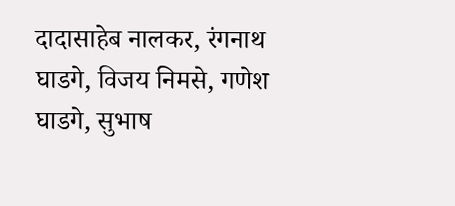दादासाहेब नालकर, रंगनाथ घाडगे, विजय निमसे, गणेश घाडगे, सुभाष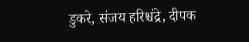डुकरे, संजय हरिश्चंद्रे, दीपक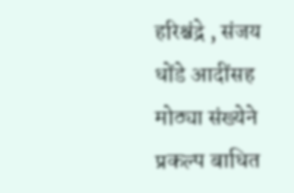हरिश्चंद्रे , संजय धोंडे आदींसह मोठ्या संख्येने प्रकल्प बाधित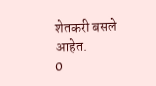शेतकरी बसले आहेत.
0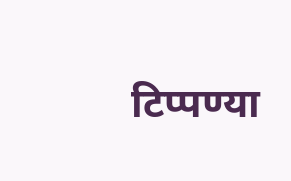टिप्पण्या